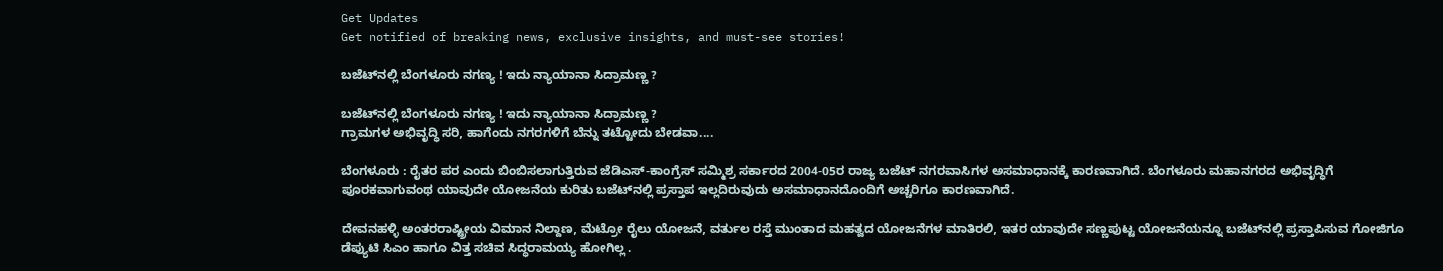Get Updates
Get notified of breaking news, exclusive insights, and must-see stories!

ಬಜೆಟ್‌ನಲ್ಲಿ ಬೆಂಗಳೂರು ನಗಣ್ಯ ! ಇದು ನ್ಯಾಯಾನಾ ಸಿದ್ರಾಮಣ್ಣ ?

ಬಜೆಟ್‌ನಲ್ಲಿ ಬೆಂಗಳೂರು ನಗಣ್ಯ ! ಇದು ನ್ಯಾಯಾನಾ ಸಿದ್ರಾಮಣ್ಣ ?
ಗ್ರಾಮಗಳ ಅಭಿವೃದ್ಧಿ ಸರಿ, ಹಾಗೆಂದು ನಗರಗಳಿಗೆ ಬೆನ್ನು ತಟ್ಟೋದು ಬೇಡವಾ....

ಬೆಂಗಳೂರು : ರೈತರ ಪರ ಎಂದು ಬಿಂಬಿಸಲಾಗುತ್ತಿರುವ ಜೆಡಿಎಸ್‌-ಕಾಂಗ್ರೆಸ್‌ ಸಮ್ಮಿಶ್ರ ಸರ್ಕಾರದ 2004-05ರ ರಾಜ್ಯ ಬಜೆಟ್‌ ನಗರವಾಸಿಗಳ ಅಸಮಾಧಾನಕ್ಕೆ ಕಾರಣವಾಗಿದೆ. ಬೆಂಗಳೂರು ಮಹಾನಗರದ ಅಭಿವೃದ್ಧಿಗೆ ಪೂರಕವಾಗುವಂಥ ಯಾವುದೇ ಯೋಜನೆಯ ಕುರಿತು ಬಜೆಟ್‌ನಲ್ಲಿ ಪ್ರಸ್ತಾಪ ಇಲ್ಲದಿರುವುದು ಅಸಮಾಧಾನದೊಂದಿಗೆ ಅಚ್ಚರಿಗೂ ಕಾರಣವಾಗಿದೆ.

ದೇವನಹಳ್ಳಿ ಅಂತರರಾಷ್ಟ್ರೀಯ ವಿಮಾನ ನಿಲ್ದಾಣ, ಮೆಟ್ರೋ ರೈಲು ಯೋಜನೆ, ವರ್ತುಲ ರಸ್ತೆ ಮುಂತಾದ ಮಹತ್ವದ ಯೋಜನೆಗಳ ಮಾತಿರಲಿ, ಇತರ ಯಾವುದೇ ಸಣ್ಣಪುಟ್ಟ ಯೋಜನೆಯನ್ನೂ ಬಜೆಟ್‌ನಲ್ಲಿ ಪ್ರಸ್ತಾಪಿಸುವ ಗೋಜಿಗೂ ಡೆಪ್ಯುಟಿ ಸಿಎಂ ಹಾಗೂ ವಿತ್ತ ಸಚಿವ ಸಿದ್ಧರಾಮಯ್ಯ ಹೋಗಿಲ್ಲ .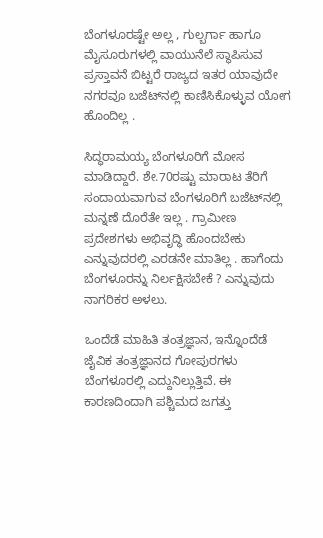ಬೆಂಗಳೂರಷ್ಟೇ ಅಲ್ಲ , ಗುಲ್ಬರ್ಗಾ ಹಾಗೂ ಮೈಸೂರುಗಳಲ್ಲಿ ವಾಯುನೆಲೆ ಸ್ಥಾಪಿಸುವ ಪ್ರಸ್ತಾವನೆ ಬಿಟ್ಟರೆ ರಾಜ್ಯದ ಇತರ ಯಾವುದೇ ನಗರವೂ ಬಜೆಟ್‌ನಲ್ಲಿ ಕಾಣಿಸಿಕೊಳ್ಳುವ ಯೋಗ ಹೊಂದಿಲ್ಲ .

ಸಿದ್ಧರಾಮಯ್ಯ ಬೆಂಗಳೂರಿಗೆ ಮೋಸ ಮಾಡಿದ್ದಾರೆ. ಶೇ.70ರಷ್ಟು ಮಾರಾಟ ತೆರಿಗೆ ಸಂದಾಯವಾಗುವ ಬೆಂಗಳೂರಿಗೆ ಬಜೆಟ್‌ನಲ್ಲಿ ಮನ್ನಣೆ ದೊರೆತೇ ಇಲ್ಲ . ಗ್ರಾಮೀಣ ಪ್ರದೇಶಗಳು ಅಭಿವೃದ್ಧಿ ಹೊಂದಬೇಕು ಎನ್ನುವುದರಲ್ಲಿ ಎರಡನೇ ಮಾತಿಲ್ಲ . ಹಾಗೆಂದು ಬೆಂಗಳೂರನ್ನು ನಿರ್ಲಕ್ಷಿಸಬೇಕೆ ? ಎನ್ನುವುದು ನಾಗರಿಕರ ಅಳಲು.

ಒಂದೆಡೆ ಮಾಹಿತಿ ತಂತ್ರಜ್ಞಾನ, ಇನ್ನೊಂದೆಡೆ ಜೈವಿಕ ತಂತ್ರಜ್ಞಾನದ ಗೋಪುರಗಳು ಬೆಂಗಳೂರಲ್ಲಿ ಎದ್ದುನಿಲ್ಲುತ್ತಿವೆ. ಈ ಕಾರಣದಿಂದಾಗಿ ಪಶ್ಚಿಮದ ಜಗತ್ತು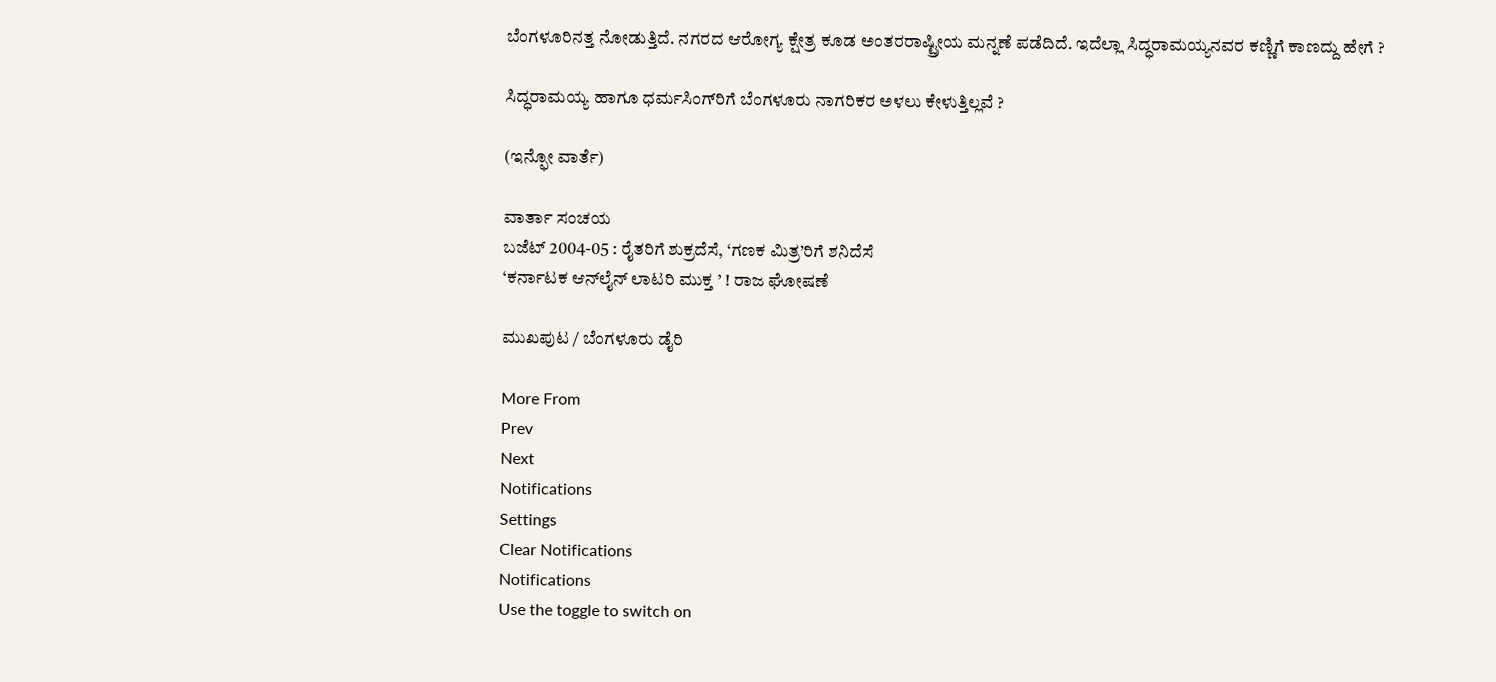ಬೆಂಗಳೂರಿನತ್ತ ನೋಡುತ್ತಿದೆ. ನಗರದ ಆರೋಗ್ಯ ಕ್ಷೇತ್ರ ಕೂಡ ಅಂತರರಾಷ್ಟ್ರೀಯ ಮನ್ನಣೆ ಪಡೆದಿದೆ. ಇದೆಲ್ಲಾ ಸಿದ್ಧರಾಮಯ್ಯನವರ ಕಣ್ಣಿಗೆ ಕಾಣದ್ದು ಹೇಗೆ ?

ಸಿದ್ಧರಾಮಯ್ಯ ಹಾಗೂ ಧರ್ಮಸಿಂಗ್‌ರಿಗೆ ಬೆಂಗಳೂರು ನಾಗರಿಕರ ಅಳಲು ಕೇಳುತ್ತಿಲ್ಲವೆ ?

(ಇನ್ಫೋ ವಾರ್ತೆ)

ವಾರ್ತಾ ಸಂಚಯ
ಬಜೆಟ್‌ 2004-05 : ರೈತರಿಗೆ ಶುಕ್ರದೆಸೆ, ‘ಗಣಕ ಮಿತ್ರ’ರಿಗೆ ಶನಿದೆಸೆ
‘ಕರ್ನಾಟಕ ಆನ್‌ಲೈನ್‌ ಲಾಟರಿ ಮುಕ್ತ ’ ! ರಾಜ ಘೋಷಣೆ

ಮುಖಪುಟ / ಬೆಂಗಳೂರು ಡೈರಿ

More From
Prev
Next
Notifications
Settings
Clear Notifications
Notifications
Use the toggle to switch on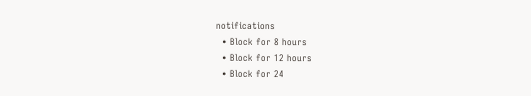notifications
  • Block for 8 hours
  • Block for 12 hours
  • Block for 24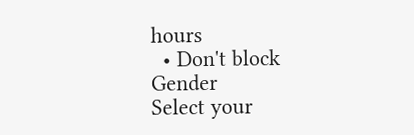hours
  • Don't block
Gender
Select your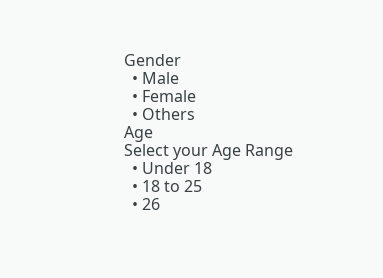Gender
  • Male
  • Female
  • Others
Age
Select your Age Range
  • Under 18
  • 18 to 25
  • 26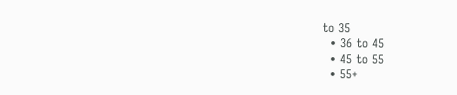to 35
  • 36 to 45
  • 45 to 55
  • 55+